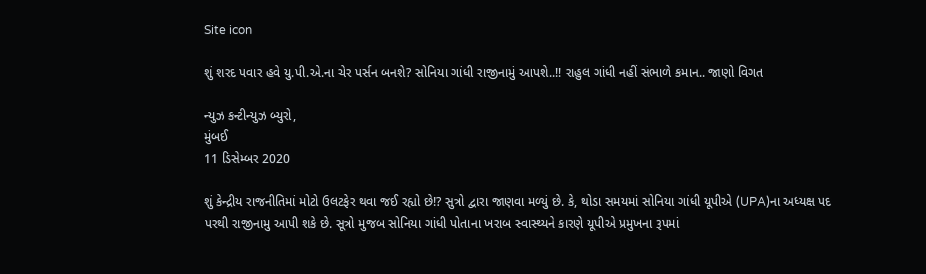Site icon

શું શરદ પવાર હવે યુ.પી.એ.ના ચેર પર્સન બનશે? સોનિયા ગાંધી રાજીનામું આપશે..!! રાહુલ ગાંધી નહીં સંભાળે કમાન.. જાણો વિગત

ન્યુઝ કન્ટીન્યુઝ બ્યુરો,
મુંબઈ
11 ડિસેમ્બર 2020

શું કેન્દ્રીય રાજનીતિમાં મોટો ઉલટફેર થવા જઈ રહ્યો છે!? સુત્રો દ્વારા જાણવા મળ્યું છે. કે, થોડા સમયમાં સોનિયા ગાંધી યૂપીએ (UPA)ના અધ્યક્ષ પદ પરથી રાજીનામુ આપી શકે છે. સૂત્રો મુજબ સોનિયા ગાંધી પોતાના ખરાબ સ્વાસ્થ્યને કારણે યૂપીએ પ્રમુખના રૂપમાં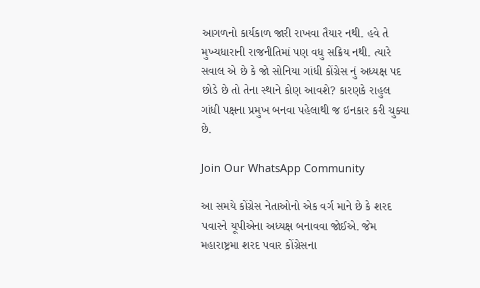આગળનો કાર્યકાળ જારી રાખવા તૈયાર નથી. હવે તે મુખ્યધારાની રાજનીતિમાં પણ વધુ સક્રિય નથી. ત્યારે સવાલ એ છે કે જો સોનિયા ગાંધી કોંગ્રેસ નું અધ્યક્ષ પદ છોડે છે તો તેના સ્થાને કોણ આવશે? કારણકે રાહુલ ગાંધી પક્ષના પ્રમુખ બનવા પહેલાથી જ ઇનકાર કરી ચુક્યા છે.

Join Our WhatsApp Community

આ સમયે કોંગ્રેસ નેતાઓનો એક વર્ગ માને છે કે શરદ પવારને યૂપીએના અધ્યક્ષ બનાવવા જોઈએ. જેમ મહારાષ્ટ્રમા શરદ પવાર કોંગ્રેસના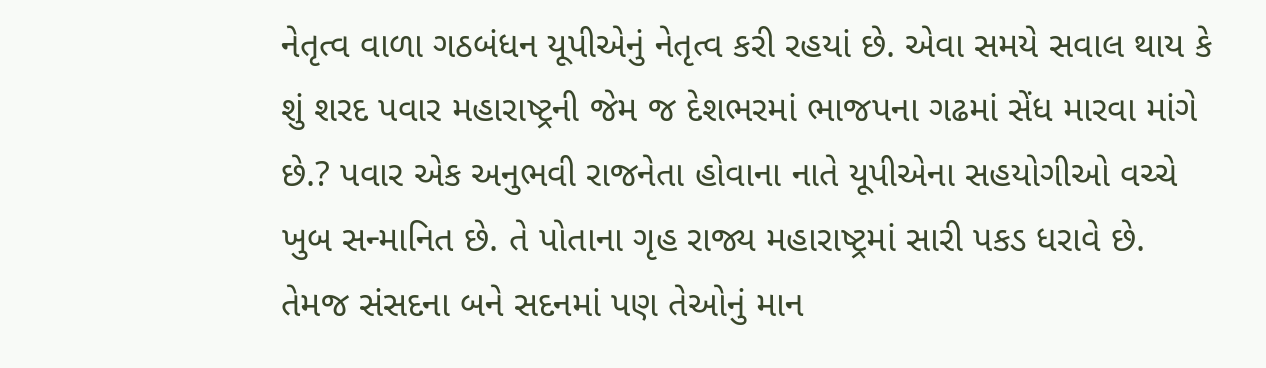નેતૃત્વ વાળા ગઠબંધન યૂપીએનું નેતૃત્વ કરી રહયાં છે. એવા સમયે સવાલ થાય કે શું શરદ પવાર મહારાષ્ટ્રની જેમ જ દેશભરમાં ભાજપના ગઢમાં સેંધ મારવા માંગે છે.? પવાર એક અનુભવી રાજનેતા હોવાના નાતે યૂપીએના સહયોગીઓ વચ્ચે ખુબ સન્માનિત છે. તે પોતાના ગૃહ રાજ્ય મહારાષ્ટ્રમાં સારી પકડ ધરાવે છે. તેમજ સંસદના બને સદનમાં પણ તેઓનું માન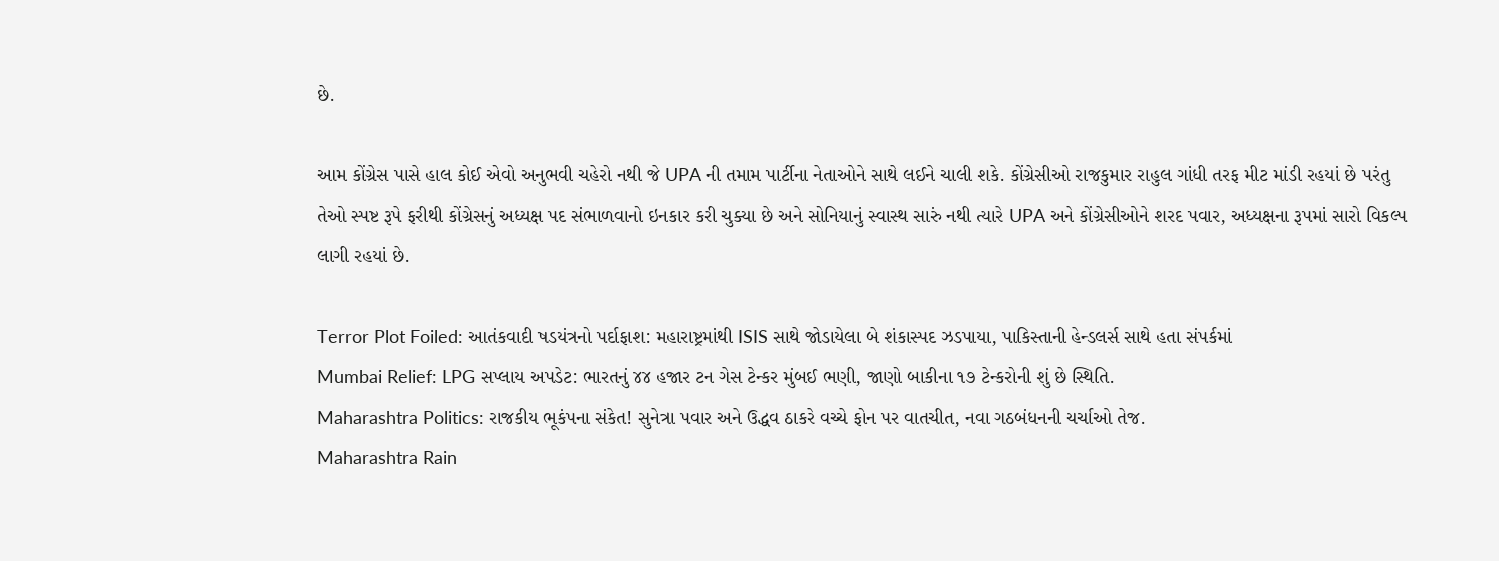છે.

આમ કોંગ્રેસ પાસે હાલ કોઈ એવો અનુભવી ચહેરો નથી જે UPA ની તમામ પાર્ટીના નેતાઓને સાથે લઈને ચાલી શકે. કોંગ્રેસીઓ રાજકુમાર રાહુલ ગાંધી તરફ મીટ માંડી રહયાં છે પરંતુ તેઓ સ્પષ્ટ રૂપે ફરીથી કોંગ્રેસનું અધ્યક્ષ પદ સંભાળવાનો ઇનકાર કરી ચુક્યા છે અને સોનિયાનું સ્વાસ્થ સારું નથી ત્યારે UPA અને કોંગ્રેસીઓને શરદ પવાર, અધ્યક્ષના રૂપમાં સારો વિકલ્પ લાગી રહયાં છે.

Terror Plot Foiled: આતંકવાદી ષડયંત્રનો પર્દાફાશ: મહારાષ્ટ્રમાંથી ISIS સાથે જોડાયેલા બે શંકાસ્પદ ઝડપાયા, પાકિસ્તાની હેન્ડલર્સ સાથે હતા સંપર્કમાં
Mumbai Relief: LPG સપ્લાય અપડેટ: ભારતનું ૪૪ હજાર ટન ગેસ ટેન્કર મુંબઈ ભણી, જાણો બાકીના ૧૭ ટેન્કરોની શું છે સ્થિતિ.
Maharashtra Politics: રાજકીય ભૂકંપના સંકેત! સુનેત્રા પવાર અને ઉદ્ધવ ઠાકરે વચ્ચે ફોન પર વાતચીત, નવા ગઠબંધનની ચર્ચાઓ તેજ.
Maharashtra Rain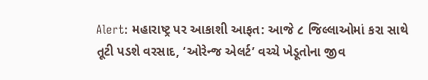Alert: મહારાષ્ટ્ર પર આકાશી આફત: આજે ૮ જિલ્લાઓમાં કરા સાથે તૂટી પડશે વરસાદ, ‘ઓરેન્જ એલર્ટ’ વચ્ચે ખેડૂતોના જીવ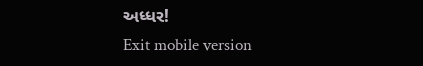અધ્ધર!
Exit mobile version